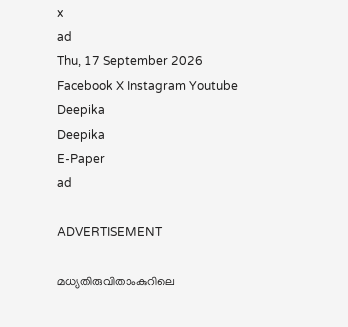x
ad
Thu, 17 September 2026
Facebook X Instagram Youtube
Deepika
Deepika
E-Paper
ad

ADVERTISEMENT

മധ്യതിരുവിതാംകുറിലെ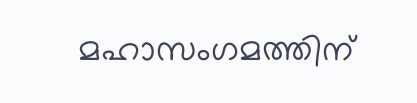മഹാസംഗമത്തിന്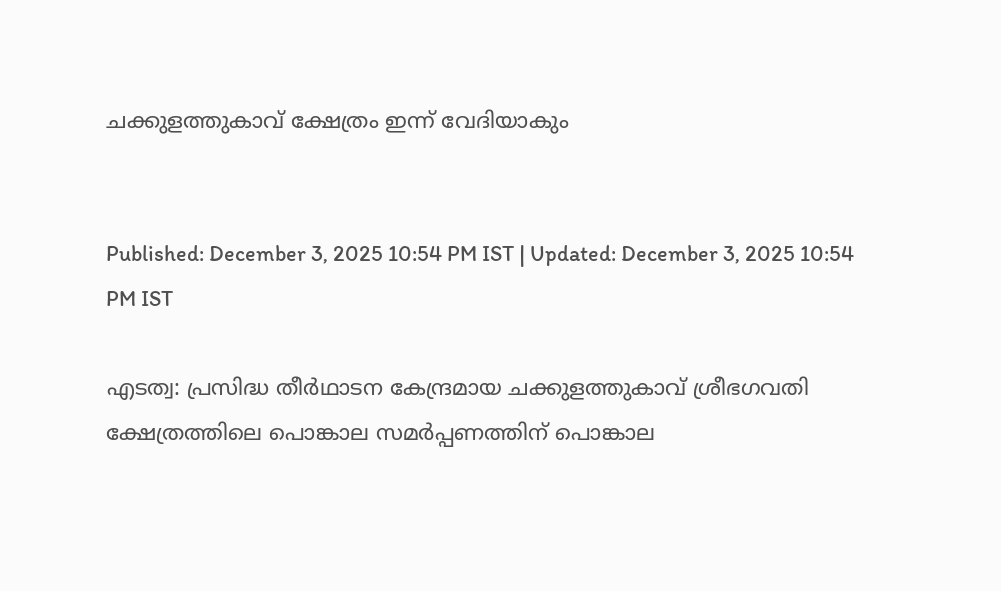ചക്കുളത്തുകാവ് ക്ഷേത്രം ഇന്ന് വേദിയാകും


Published: December 3, 2025 10:54 PM IST | Updated: December 3, 2025 10:54 PM IST

എടത്വ: പ്രസിദ്ധ തീര്‍ഥാടന കേന്ദ്രമായ ചക്കുളത്തുകാവ് ശ്രീഭഗവതി ക്ഷേത്രത്തിലെ പൊങ്കാല സമര്‍പ്പണത്തിന് പൊങ്കാല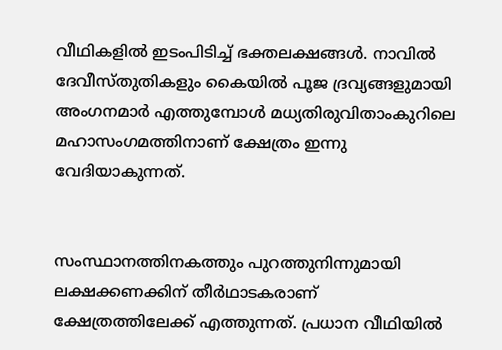വീഥികളില്‍ ഇടംപിടിച്ച് ഭക്തലക്ഷങ്ങള്‍. നാവില്‍ ദേവീസ്തുതികളും കൈയില്‍ പൂജ ദ്രവ്യങ്ങളുമായി അംഗനമാര്‍ എത്തുമ്പോള്‍ മധ്യതിരുവിതാംകുറിലെ മഹാസംഗമത്തിനാണ് ക്ഷേത്രം ഇന്നു വേദിയാകുന്നത്.


സംസ്ഥാനത്തിനകത്തും പുറത്തുനിന്നുമായി ലക്ഷക്കണക്കിന് തീര്‍ഥാടകരാണ് ക്ഷേത്രത്തിലേക്ക് എത്തുന്നത്. പ്രധാന വീഥിയില്‍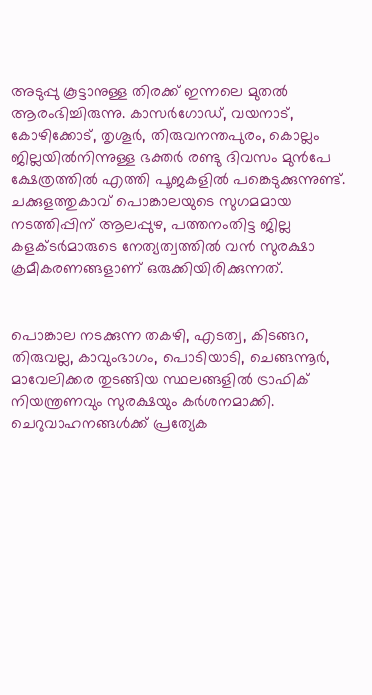അടുപ്പു കൂട്ടാനുള്ള തിരക്ക് ഇന്നലെ മുതല്‍ ആരംഭിച്ചിരുന്നു. കാസര്‍ഗോഡ്, വയനാട്, കോഴിക്കോട്, തൃശൂര്‍, തിരുവനന്തപുരം, കൊല്ലം ജില്ലയില്‍നിന്നുള്ള ഭക്തര്‍ രണ്ടു ദിവസം മുന്‍പേ ക്ഷേത്രത്തില്‍ എത്തി പൂജകളില്‍ പങ്കെടുക്കുന്നുണ്ട്. ചക്കുളത്തുകാവ് പൊങ്കാലയുടെ സുഗമമായ നടത്തിപ്പിന് ആലപ്പുഴ, പത്തനംതിട്ട ജില്ല കളക്ടര്‍മാരുടെ നേത്യത്വത്തില്‍ വന്‍ സുരക്ഷാ ക്രമീകരണങ്ങളാണ് ഒരുക്കിയിരിക്കുന്നത്.


പൊങ്കാല നടക്കുന്ന തകഴി, എടത്വ, കിടങ്ങറ, തിരുവല്ല, കാവുംഭാഗം, പൊടിയാടി, ചെങ്ങന്നൂര്‍, മാവേലിക്കര തുടങ്ങിയ സ്ഥലങ്ങളില്‍ ട്രാഫിക് നിയന്ത്രണവും സുരക്ഷയും കര്‍ശനമാക്കി. ചെറുവാഹനങ്ങള്‍ക്ക് പ്രത്യേക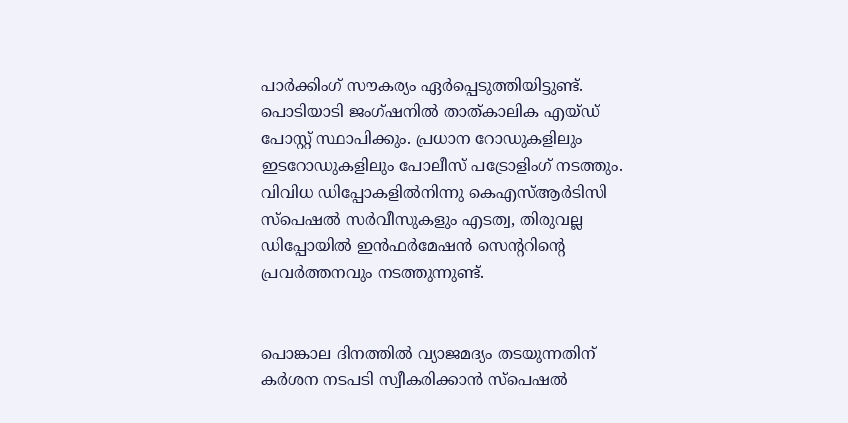പാര്‍ക്കിംഗ് സൗകര്യം ഏര്‍പ്പെടുത്തിയിട്ടുണ്ട്. പൊടിയാടി ജംഗ്ഷനില്‍ താത്കാലിക എയ്ഡ് പോസ്റ്റ് സ്ഥാപിക്കും. പ്രധാന റോഡുകളിലും ഇടറോഡുകളിലും പോലീസ് പട്രോളിംഗ് നടത്തും. വിവിധ ഡിപ്പോകളില്‍നിന്നു കെഎസ്ആര്‍ടിസി സ്പെഷല്‍ സര്‍വീസുകളും എടത്വ, തിരുവല്ല ഡിപ്പോയില്‍ ഇന്‍ഫര്‍മേഷന്‍ സെന്‍ററിന്‍റെ പ്രവര്‍ത്തനവും നടത്തുന്നുണ്ട്.


പൊങ്കാല ദിനത്തില്‍ വ്യാജമദ്യം തടയുന്നതിന് കര്‍ശന നടപടി സ്വീകരിക്കാന്‍ സ്പെഷല്‍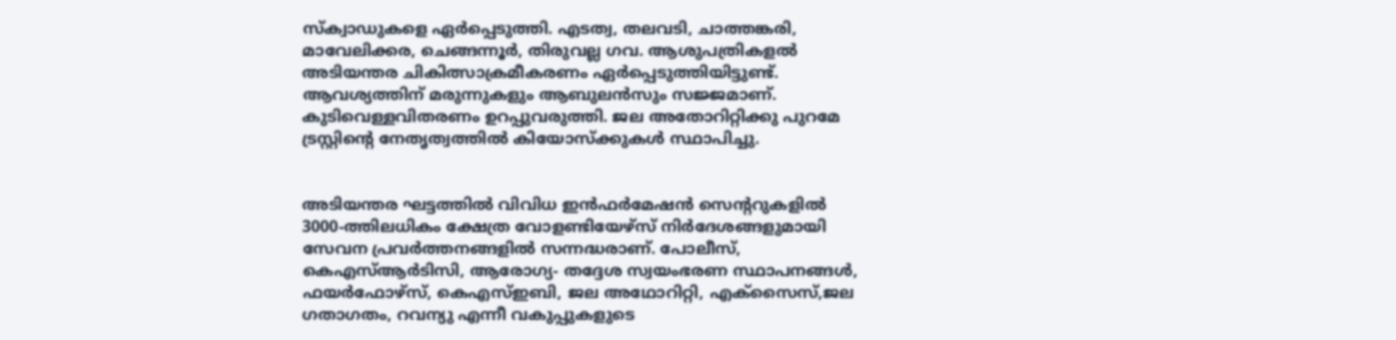സ്‌ക്വാഡുകളെ ഏര്‍പ്പെടുത്തി. എടത്വ, തലവടി, ചാത്തങ്കരി, മാവേലിക്കര, ചെങ്ങന്നൂര്‍, തിരുവല്ല ഗവ. ആശുപത്രികളല്‍ അടിയന്തര ചികിത്സാക്രമീകരണം ഏര്‍പ്പെടുത്തിയിട്ടുണ്ട്. ആവശ്യത്തിന് മരുന്നുകളും ആബുലന്‍സും സജ്ജമാണ്. കുടിവെള്ളവിതരണം ഉറപ്പുവരുത്തി. ജല അതോറിറ്റിക്കു പുറമേ ട്രസ്റ്റിന്‍റെ നേതൃത്വത്തില്‍ കിയോസ്‌ക്കുകള്‍ സ്ഥാപിച്ചു.


അടിയന്തര ഘട്ടത്തില്‍ വിവിധ ഇന്‍ഫര്‍മേഷന്‍ സെന്‍ററുകളില്‍ 3000-ത്തിലധികം ക്ഷേത്ര വോളണ്ടിയേഴ്‌സ് നിര്‍ദേശങ്ങളുമായി സേവന പ്രവര്‍ത്തനങ്ങളില്‍ സന്നദ്ധരാണ്. പോലീസ്, കെഎസ്ആര്‍ടിസി, ആരോഗ്യ- തദ്ദേശ സ്വയംഭരണ സ്ഥാപനങ്ങള്‍, ഫയര്‍ഫോഴ്‌സ്, കെഎസ്ഇബി, ജല അഥോറിറ്റി, എക്‌സൈസ്,ജല ഗതാഗതം, റവന്യു എന്നീ വകുപ്പുകളുടെ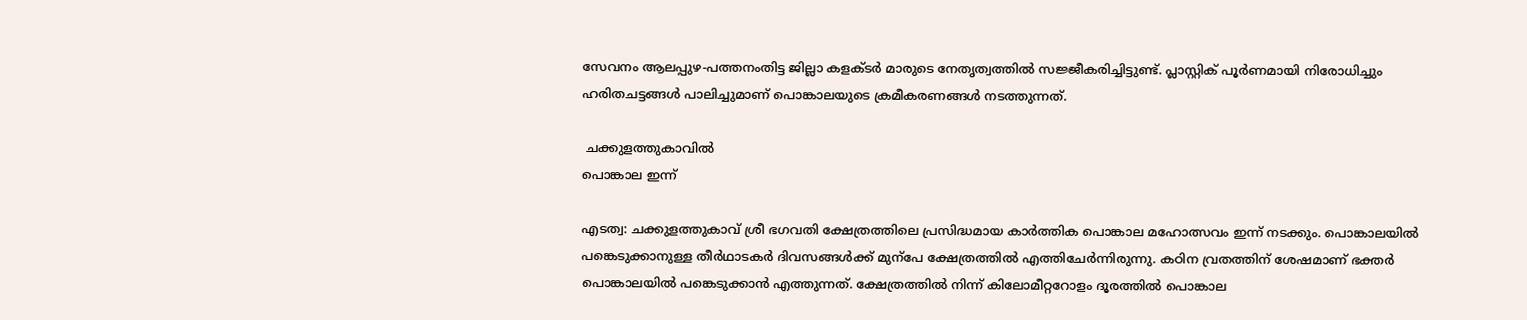സേവനം ആലപ്പുഴ-പത്തനംതിട്ട ജില്ലാ കളക്ടര്‍ മാരുടെ നേതൃത്വത്തില്‍ സജ്ജീകരിച്ചിട്ടുണ്ട്. പ്ലാസ്റ്റിക് പൂര്‍ണമായി നിരോധിച്ചും ഹരിതചട്ടങ്ങള്‍ പാലിച്ചുമാണ് പൊങ്കാലയുടെ ക്രമീകരണങ്ങള്‍ നടത്തുന്നത്.

 ചക്കുളത്തുകാവില്‍
പൊങ്കാല ഇന്ന്

എടത്വ: ചക്കുളത്തുകാവ് ശ്രീ ഭഗവതി ക്ഷേത്രത്തിലെ പ്രസിദ്ധമായ കാര്‍ത്തിക പൊങ്കാല മഹോത്സവം ഇന്ന് നടക്കും. പൊങ്കാലയില്‍ പങ്കെടുക്കാനുള്ള തീര്‍ഥാടകര്‍ ദിവസങ്ങള്‍ക്ക് മുന്പേ ക്ഷേത്രത്തില്‍ എത്തിചേര്‍ന്നിരുന്നു. കഠിന വ്രതത്തിന് ശേഷമാണ് ഭക്തര്‍ പൊങ്കാലയില്‍ പങ്കെടുക്കാന്‍ എത്തുന്നത്. ക്ഷേത്രത്തില്‍ നിന്ന് കിലോമീറ്ററോളം ദൂരത്തില്‍ പൊങ്കാല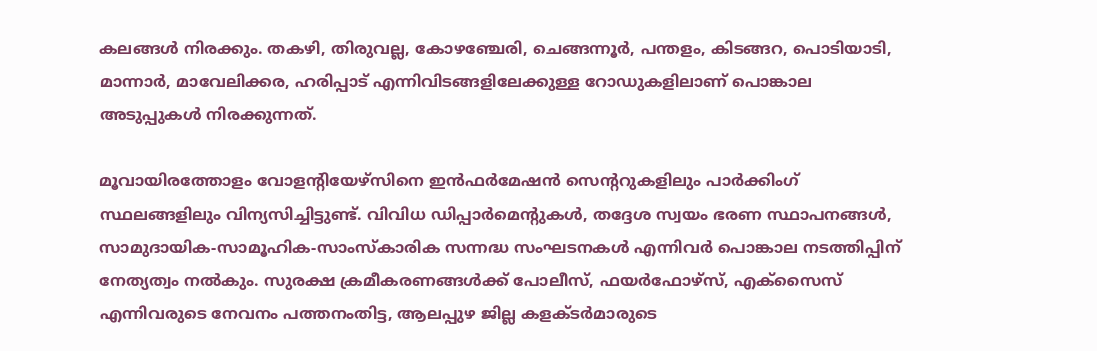കലങ്ങള്‍ നിരക്കും. തകഴി, തിരുവല്ല, കോഴഞ്ചേരി, ചെങ്ങന്നൂര്‍, പന്തളം, കിടങ്ങറ, പൊടിയാടി, മാന്നാര്‍, മാവേലിക്കര, ഹരിപ്പാട് എന്നിവിടങ്ങളിലേക്കുള്ള റോഡുകളിലാണ് പൊങ്കാല അടുപ്പുകള്‍ നിരക്കുന്നത്.

മൂവായിരത്തോളം വോളന്‍റിയേഴ്‌സിനെ ഇന്‍ഫര്‍മേഷന്‍ സെന്‍ററുകളിലും പാര്‍ക്കിംഗ് സ്ഥലങ്ങളിലും വിന്യസിച്ചിട്ടുണ്ട്. വിവിധ ഡിപ്പാര്‍മെന്‍റുകള്‍, തദ്ദേശ സ്വയം ഭരണ സ്ഥാപനങ്ങൾ, സാമുദായിക-സാമൂഹിക-സാംസ്‌കാരിക സന്നദ്ധ സംഘടനകള്‍ എന്നിവർ പൊങ്കാല നടത്തിപ്പിന് നേത്യത്വം നല്‍കും. സുരക്ഷ ക്രമീകരണങ്ങള്‍ക്ക് പോലീസ്, ഫയര്‍ഫോഴ്‌സ്, എക്‌സൈസ് എന്നിവരുടെ നേവനം പത്തനംതിട്ട, ആലപ്പുഴ ജില്ല കളക്ടര്‍മാരുടെ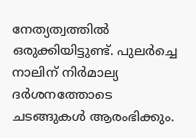നേത്യത്വത്തില്‍ ഒരുക്കിയിട്ടുണ്ട്. പുലര്‍ച്ചെ നാലിന് നിര്‍മാല്യ ദര്‍ശനത്തോടെ ചടങ്ങുകള്‍ ആരംഭിക്കും.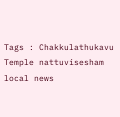Tags : Chakkulathukavu Temple nattuvisesham local news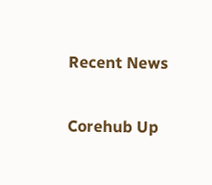Recent News

Corehub Up